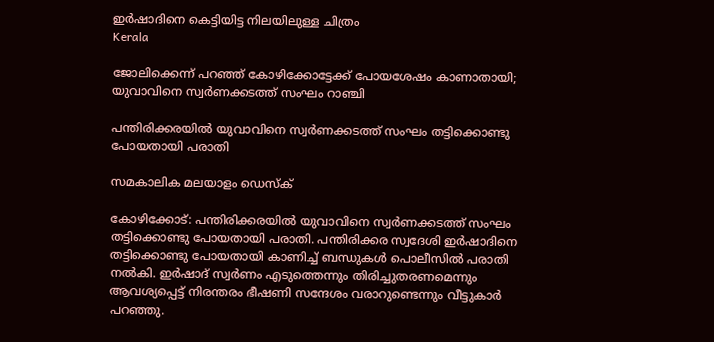ഇര്‍ഷാദിനെ കെട്ടിയിട്ട നിലയിലുള്ള ചിത്രം
Kerala

ജോലിക്കെന്ന് പറഞ്ഞ് കോഴിക്കോട്ടേക്ക് പോയശേഷം കാണാതായി; യുവാവിനെ സ്വര്‍ണക്കടത്ത് സംഘം റാഞ്ചി

പന്തിരിക്കരയില്‍ യുവാവിനെ സ്വര്‍ണക്കടത്ത് സംഘം തട്ടിക്കൊണ്ടു പോയതായി പരാതി

സമകാലിക മലയാളം ഡെസ്ക്

കോഴിക്കോട്: പന്തിരിക്കരയില്‍ യുവാവിനെ സ്വര്‍ണക്കടത്ത് സംഘം തട്ടിക്കൊണ്ടു പോയതായി പരാതി. പന്തിരിക്കര സ്വദേശി ഇര്‍ഷാദിനെ തട്ടിക്കൊണ്ടു പോയതായി കാണിച്ച് ബന്ധുകള്‍ പൊലീസില്‍ പരാതി നല്‍കി. ഇര്‍ഷാദ് സ്വര്‍ണം എടുത്തെന്നും തിരിച്ചുതരണമെന്നും ആവശ്യപ്പെട്ട് നിരന്തരം ഭീഷണി സന്ദേശം വരാറുണ്ടെന്നും വീട്ടുകാര്‍ പറഞ്ഞു.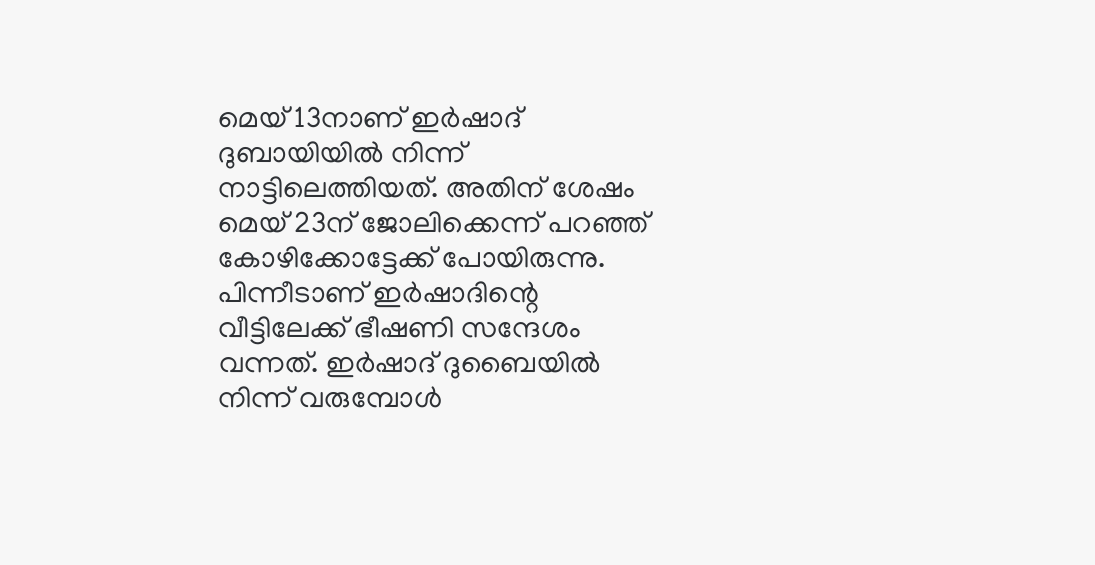മെയ് 13നാണ് ഇര്‍ഷാദ് ദുബായിയില്‍ നിന്ന് നാട്ടിലെത്തിയത്. അതിന് ശേഷം മെയ് 23ന് ജോലിക്കെന്ന് പറഞ്ഞ് കോഴിക്കോട്ടേക്ക് പോയിരുന്നു. പിന്നീടാണ് ഇര്‍ഷാദിന്റെ വീട്ടിലേക്ക് ഭീഷണി സന്ദേശം വന്നത്. ഇര്‍ഷാദ് ദുബൈയില്‍ നിന്ന് വരുമ്പോള്‍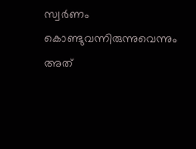സ്വര്‍ണം കൊണ്ടുവന്നിരുന്നുവെന്നും അത്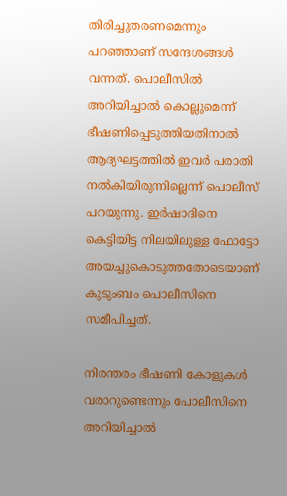തിരിച്ചുതരണമെന്നും പറഞ്ഞാണ് സന്ദേശങ്ങള്‍ വന്നത്. പൊലീസില്‍ അറിയിച്ചാല്‍ കൊല്ലുമെന്ന് ഭീഷണിപ്പെടുത്തിയതിനാല്‍ ആദ്യഘട്ടത്തില്‍ ഇവര്‍ പരാതി നല്‍കിയിരുന്നില്ലെന്ന് പൊലീസ് പറയുന്നു. ഇര്‍ഷാദിനെ കെട്ടിയിട്ട നിലയിലുള്ള ഫോട്ടോ അയച്ചുകൊടുത്തതോടെയാണ് കുടുംബം പൊലീസിനെ സമീപിച്ചത്.

നിരന്തരം ഭീഷണി കോളുകള്‍ വരാറുണ്ടെന്നും പോലീസിനെ അറിയിച്ചാല്‍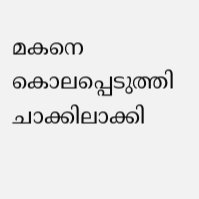മകനെ കൊലപ്പെടുത്തി ചാക്കിലാക്കി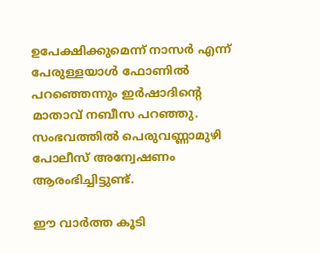ഉപേക്ഷിക്കുമെന്ന് നാസര്‍ എന്ന് പേരുള്ളയാള്‍ ഫോണില്‍ പറഞ്ഞെന്നും ഇര്‍ഷാദിന്റെ മാതാവ് നബീസ പറഞ്ഞു. സംഭവത്തില്‍ പെരുവണ്ണാമുഴി പോലീസ് അന്വേഷണം ആരംഭിച്ചിട്ടുണ്ട്.

ഈ വാര്‍ത്ത കൂടി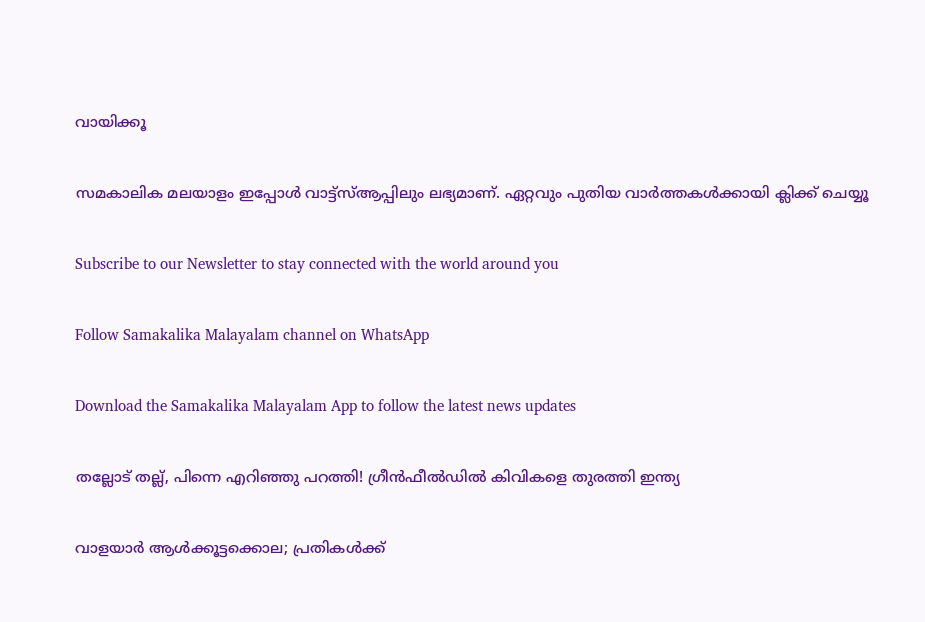വായിക്കൂ

സമകാലിക മലയാളം ഇപ്പോള്‍ വാട്ട്‌സ്ആപ്പിലും ലഭ്യമാണ്. ഏറ്റവും പുതിയ വാര്‍ത്തകള്‍ക്കായി ക്ലിക്ക് ചെയ്യൂ

Subscribe to our Newsletter to stay connected with the world around you

Follow Samakalika Malayalam channel on WhatsApp

Download the Samakalika Malayalam App to follow the latest news updates

തല്ലോട് തല്ല്, പിന്നെ എറിഞ്ഞു പറത്തി! ഗ്രീന്‍ഫീല്‍ഡില്‍ കിവികളെ തുരത്തി ഇന്ത്യ

വാളയാര്‍ ആള്‍ക്കൂട്ടക്കൊല; പ്രതികള്‍ക്ക്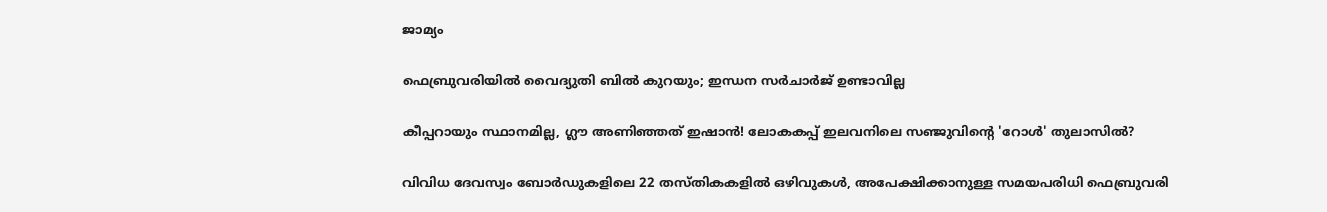ജാമ്യം

ഫെബ്രുവരിയില്‍ വൈദ്യുതി ബില്‍ കുറയും; ഇന്ധന സര്‍ചാര്‍ജ് ഉണ്ടാവില്ല

കീപ്പറായും സ്ഥാനമില്ല, ഗ്ലൗ അണിഞ്ഞത് ഇഷാൻ! ലോകകപ്പ് ഇലവനിലെ സഞ്ജുവിന്റെ 'റോൾ' തുലാസിൽ?

വിവിധ ദേവസ്വം ബോർഡുകളിലെ 22 തസ്തികകളിൽ ഒഴിവുകൾ, അപേക്ഷിക്കാനുള്ള സമയപരിധി ഫെബ്രുവരി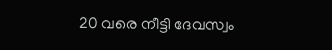20 വരെ നീട്ടി ദേവസ്വം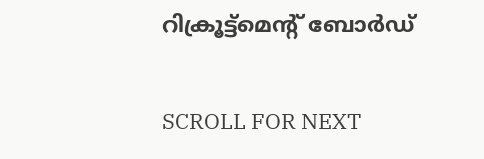റിക്രൂട്ട്മെന്റ് ബോർഡ്

SCROLL FOR NEXT